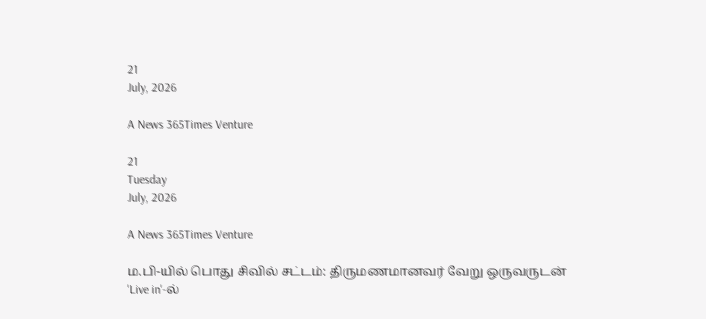21
July, 2026

A News 365Times Venture

21
Tuesday
July, 2026

A News 365Times Venture

ம.பி-யில் பொது சிவில் சட்டம்: திருமணமானவர் வேறு ஒருவருடன் 'Live in'-ல்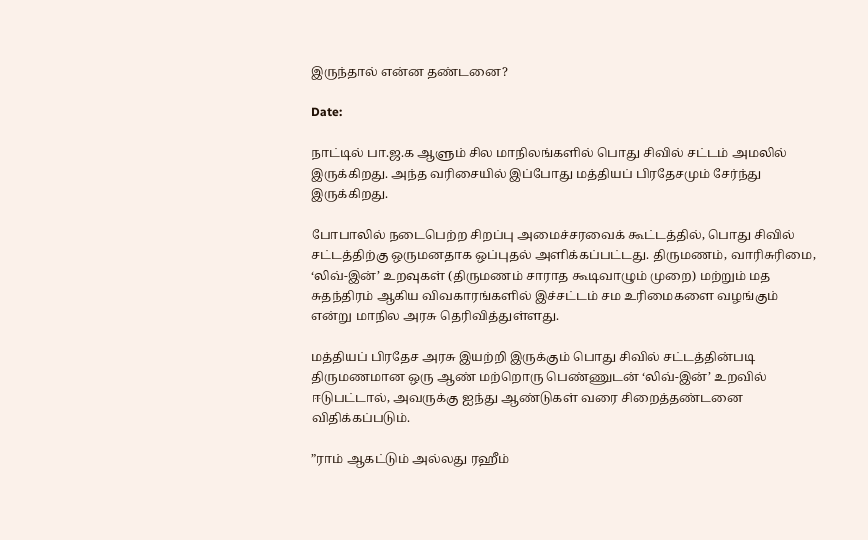இருந்தால் என்ன தண்டனை?

Date:

நாட்டில் பா.ஜ.க ஆளும் சில மாநிலங்களில் பொது சிவில் சட்டம் அமலில் இருக்கிறது. அந்த வரிசையில் இப்போது மத்தியப் பிரதேசமும் சேர்ந்து இருக்கிறது.

போபாலில் நடைபெற்ற சிறப்பு அமைச்சரவைக் கூட்டத்தில், பொது சிவில் சட்டத்திற்கு ஒருமனதாக ஒப்புதல் அளிக்கப்பட்டது. திருமணம், வாரிசுரிமை, ‘லிவ்-இன்’ உறவுகள் (திருமணம் சாராத கூடிவாழும் முறை) மற்றும் மத சுதந்திரம் ஆகிய விவகாரங்களில் இச்சட்டம் சம உரிமைகளை வழங்கும் என்று மாநில அரசு தெரிவித்துள்ளது.

மத்தியப் பிரதேச அரசு இயற்றி இருக்கும் பொது சிவில் சட்டத்தின்படி திருமணமான ஒரு ஆண் மற்றொரு பெண்ணுடன் ‘லிவ்-இன்’ உறவில் ஈடுபட்டால், அவருக்கு ஐந்து ஆண்டுகள் வரை சிறைத்தண்டனை விதிக்கப்படும்.

”ராம் ஆகட்டும் அல்லது ரஹீம்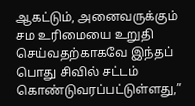ஆகட்டும், அனைவருக்கும் சம உரிமையை உறுதி செய்வதற்காகவே இந்தப் பொது சிவில் சட்டம் கொண்டுவரப்பட்டுள்ளது,”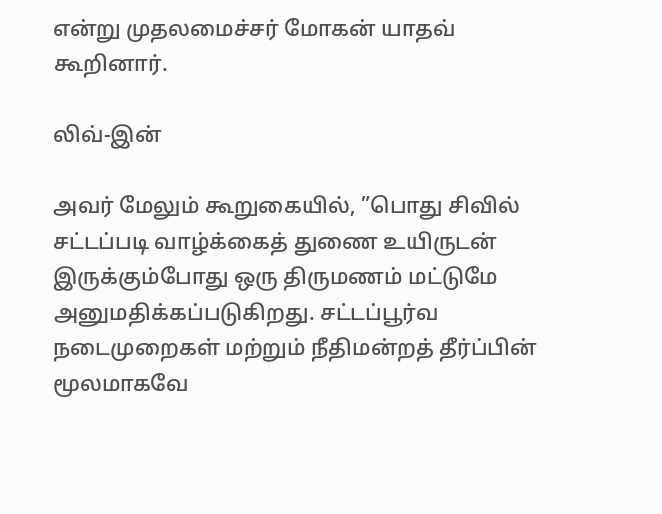என்று முதலமைச்சர் மோகன் யாதவ் கூறினார்.

லிவ்-இன்

அவர் மேலும் கூறுகையில், ”பொது சிவில் சட்டப்படி வாழ்க்கைத் துணை உயிருடன் இருக்கும்போது ஒரு திருமணம் மட்டுமே அனுமதிக்கப்படுகிறது. சட்டப்பூர்வ நடைமுறைகள் மற்றும் நீதிமன்றத் தீர்ப்பின் மூலமாகவே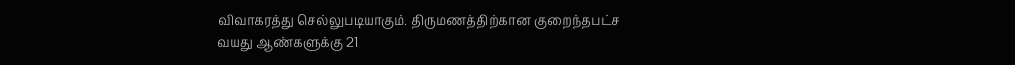விவாகரத்து செல்லுபடியாகும். திருமணத்திற்கான குறைந்தபட்ச வயது ஆண்களுக்கு 21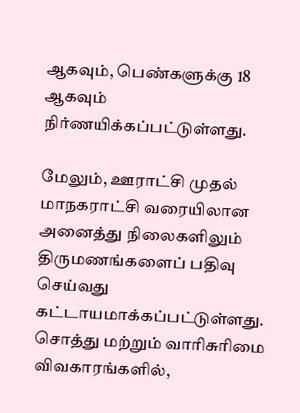ஆகவும், பெண்களுக்கு 18 ஆகவும் நிர்ணயிக்கப்பட்டுள்ளது.

மேலும், ஊராட்சி முதல் மாநகராட்சி வரையிலான அனைத்து நிலைகளிலும் திருமணங்களைப் பதிவு செய்வது கட்டாயமாக்கப்பட்டுள்ளது. சொத்து மற்றும் வாரிசுரிமை விவகாரங்களில்,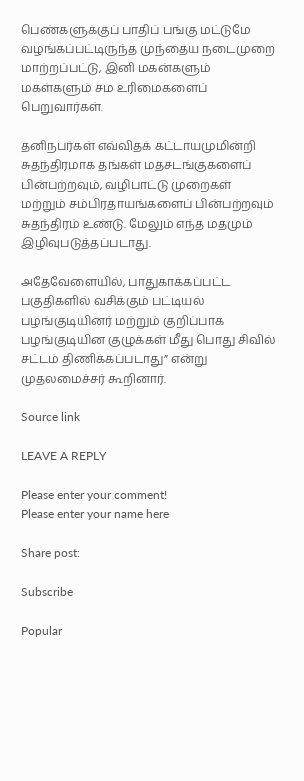பெண்களுக்குப் பாதிப் பங்கு மட்டுமே வழங்கப்பட்டிருந்த முந்தைய நடைமுறை மாற்றப்பட்டு, இனி மகன்களும் மகள்களும் சம உரிமைகளைப் பெறுவார்கள்.

தனிநபர்கள் எவ்விதக் கட்டாயமுமின்றி சுதந்திரமாக தங்கள் மதசடங்குகளைப் பின்பற்றவும், வழிபாட்டு முறைகள் மற்றும் சம்பிரதாயங்களைப் பின்பற்றவும் சுதந்திரம் உண்டு. மேலும் எந்த மதமும் இழிவுபடுத்தப்படாது.

அதேவேளையில், பாதுகாக்கப்பட்ட பகுதிகளில் வசிக்கும் பட்டியல் பழங்குடியினர் மற்றும் குறிப்பாக பழங்குடியின குழுக்கள் மீது பொது சிவில் சட்டம் திணிக்கப்படாது” என்று முதலமைச்சர் கூறினார்.

Source link

LEAVE A REPLY

Please enter your comment!
Please enter your name here

Share post:

Subscribe

Popular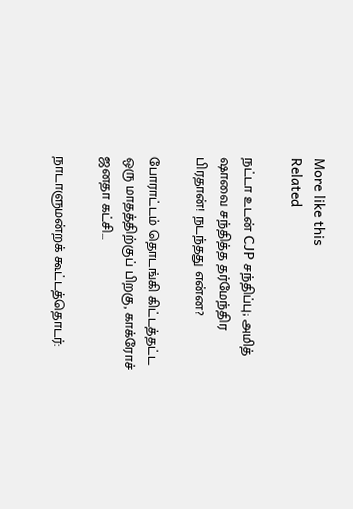More like this
Related

நட்டா உடன் CJP சந்திப்பு; அமித் ஷாவை சந்தித்த தர்மேந்திர பிரதான்! நடந்தது என்ன?

போராட்டம் தொடங்கி கிட்டத்தட்ட ஒரு மாதத்திற்குப் பிறகு, காக்ரோச் ஜனதா கட்சி...

நாடாளுமன்றக் கூட்டத்தொடர்: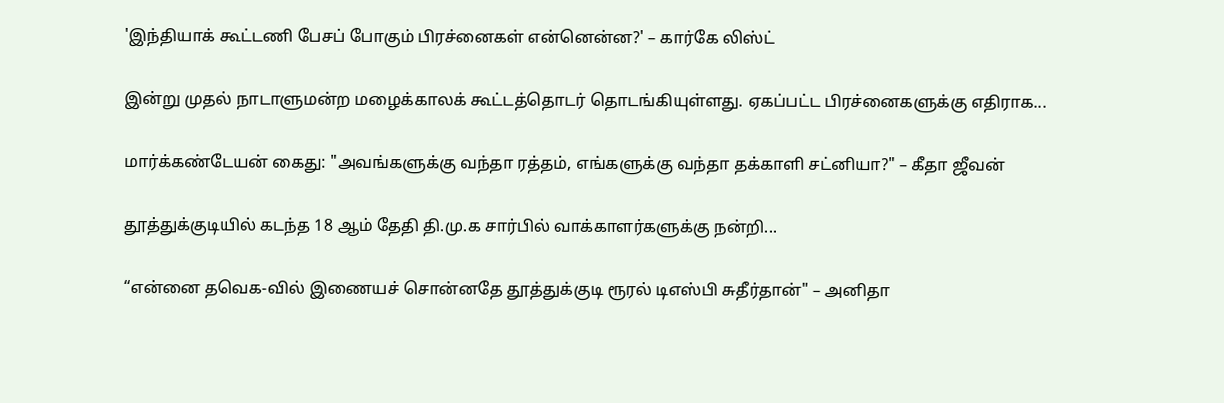'இந்தியாக் கூட்டணி பேசப் போகும் பிரச்னைகள் என்னென்ன?' – கார்கே லிஸ்ட்

இன்று முதல் நாடாளுமன்ற மழைக்காலக் கூட்டத்தொடர் தொடங்கியுள்ளது. ஏகப்பட்ட பிரச்னைகளுக்கு எதிராக...

மார்க்கண்டேயன் கைது: "அவங்களுக்கு வந்தா ரத்தம், எங்களுக்கு வந்தா தக்காளி சட்னியா?" – கீதா ஜீவன்

தூத்துக்குடியில் கடந்த 18 ஆம் தேதி தி.மு.க சார்பில் வாக்காளர்களுக்கு நன்றி...

“என்னை தவெக-வில் இணையச் சொன்னதே தூத்துக்குடி ரூரல் டிஎஸ்பி சுதீர்தான்" – அனிதா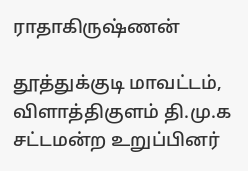ராதாகிருஷ்ணன்

தூத்துக்குடி மாவட்டம், விளாத்திகுளம் தி.மு.க சட்டமன்ற உறுப்பினர்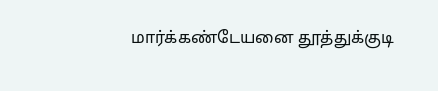மார்க்கண்டேயனை தூத்துக்குடி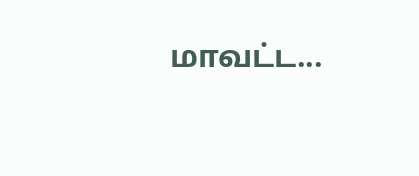மாவட்ட...